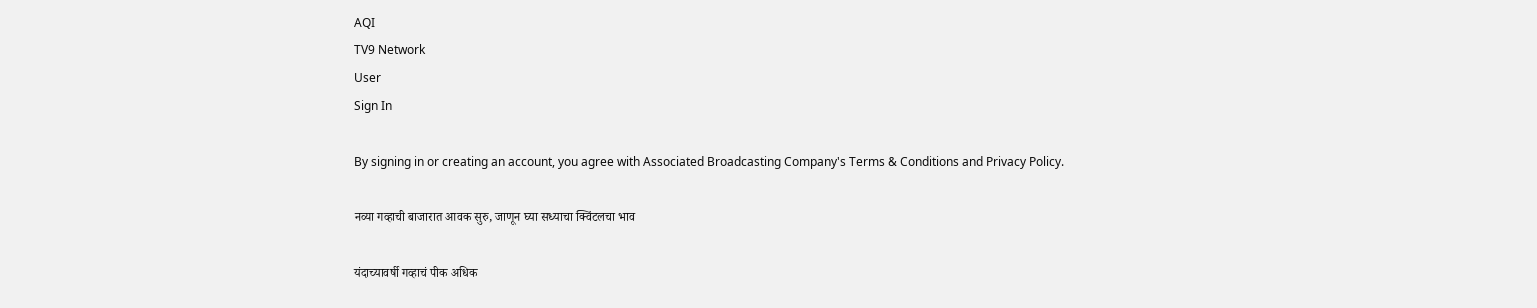AQI
TV9 Network
User
Sign In

By signing in or creating an account, you agree with Associated Broadcasting Company's Terms & Conditions and Privacy Policy.

नव्या गव्हाची बाजारात आवक सुरु, जाणून घ्या सध्याचा क्विंटलचा भाव

यंदाच्यावर्षी गव्हाचं पीक अधिक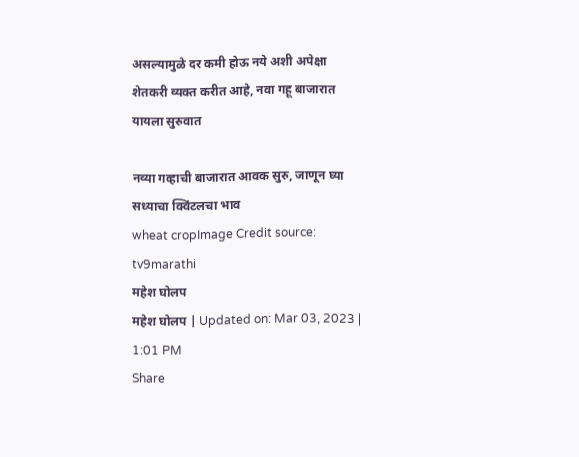असल्यामुळे दर कमी होऊ नये अशी अपेक्षा शेतकरी व्यक्त करीत आहे, नवा गहू बाजारात यायला सुरुवात

नव्या गव्हाची बाजारात आवक सुरु, जाणून घ्या सध्याचा क्विंटलचा भाव
wheat cropImage Credit source: tv9marathi
महेश घोलप
महेश घोलप | Updated on: Mar 03, 2023 | 1:01 PM
Share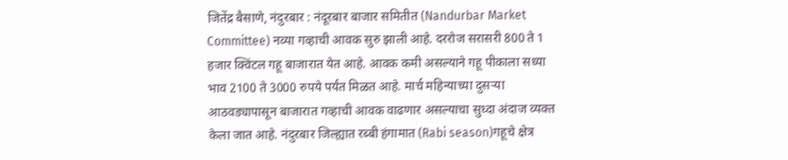जितेंद्र बैसाणे, नंदुरबार : नंदूरबार बाजार समितीत (Nandurbar Market Committee) नव्या गव्हाची आवक सुरु झाली आहे. दररोज सरासरी 800 ते 1 हजार क्विंटल गहू बाजारात येत आहे. आवक कमी असल्याने गहू पीकाला सध्या भाव 2100 ते 3000 रुपये पर्यंत मिळत आहे. मार्च महिन्याच्या दुसऱ्या आठवड्यापासून बाजारात गव्हाची आवक वाढणार असल्याचा सुध्दा अंदाज व्यक्त केला जात आहे. नंदुरबार जिल्ह्यात रब्बी हंगामात (Rabi season)गहूचे क्षेत्र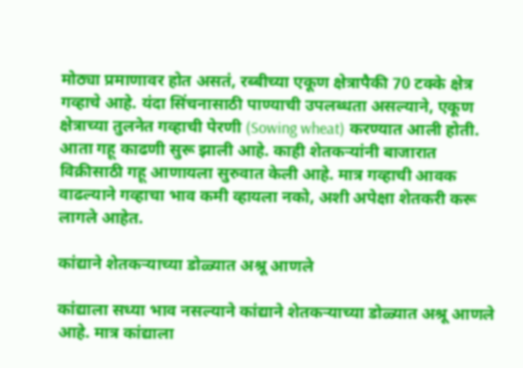मोठ्या प्रमाणावर होत असतं, रब्बीच्या एकूण क्षेत्रापैकी 70 टक्के क्षेत्र गव्हाचे आहे. यंदा सिंचनासाठी पाण्याची उपलब्धता असल्याने, एकूण क्षेत्राच्या तुलनेत गव्हाची पेरणी (Sowing wheat) करण्यात आली होती. आता गहू काढणी सुरू झाली आहे. काही शेतकऱ्यांनी बाजारात विक्रीसाठी गहू आणायला सुरुवात केली आहे. मात्र गव्हाची आवक वाढल्याने गव्हाचा भाव कमी व्हायला नको, अशी अपेक्षा शेतकरी करू लागले आहेत.

कांद्याने शेतकऱ्याच्या डोळ्यात अश्रू आणले

कांद्याला सध्या भाव नसल्याने कांद्याने शेतकऱ्याच्या डोळ्यात अश्रू आणले आहे. मात्र कांद्याला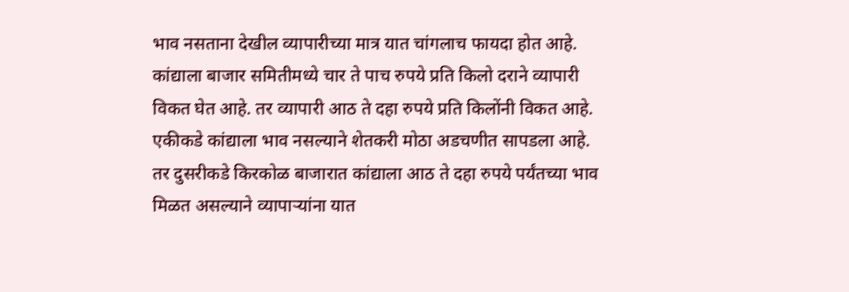भाव नसताना देखील व्यापारीच्या मात्र यात चांगलाच फायदा होत आहे. कांद्याला बाजार समितीमध्ये चार ते पाच रुपये प्रति किलो दराने व्यापारी विकत घेत आहे. तर व्यापारी आठ ते दहा रुपये प्रति किलोंनी विकत आहे. एकीकडे कांद्याला भाव नसल्याने शेतकरी मोठा अडचणीत सापडला आहे. तर दुसरीकडे किरकोळ बाजारात कांद्याला आठ ते दहा रुपये पर्यंतच्या भाव मिळत असल्याने व्यापाऱ्यांना यात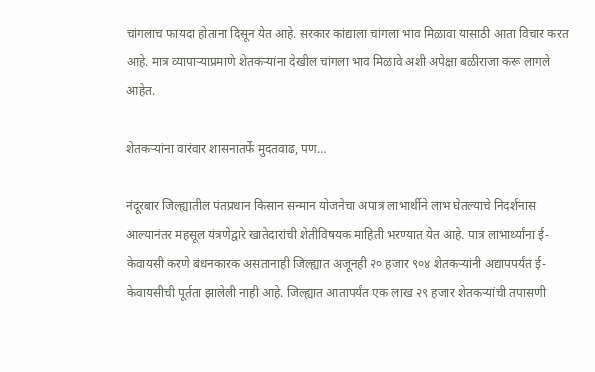चांगलाच फायदा होताना दिसून येत आहे. सरकार कांद्याला चांगला भाव मिळावा यासाठी आता विचार करत आहे. मात्र व्यापाऱ्याप्रमाणे शेतकऱ्यांना देखील चांगला भाव मिळावे अशी अपेक्षा बळीराजा करू लागले आहेत.

शेतकऱ्यांना वारंवार शासनातर्फे मुदतवाढ, पण…

नंदूरबार जिल्ह्यातील पंतप्रधान किसान सन्मान योजनेचा अपात्र लाभार्थीने लाभ घेतल्याचे निदर्शनास आल्यानंतर महसूल यंत्रणेद्वारे खातेदारांची शेतीविषयक माहिती भरण्यात येत आहे. पात्र लाभार्थ्यांना ई-केवायसी करणे बंधनकारक असतानाही जिल्ह्यात अजूनही २० हजार ९०४ शेतकऱ्यांनी अद्यापपर्यंत ई-केवायसीची पूर्तता झालेली नाही आहे. जिल्ह्यात आतापर्यंत एक लाख २९ हजार शेतकऱ्यांची तपासणी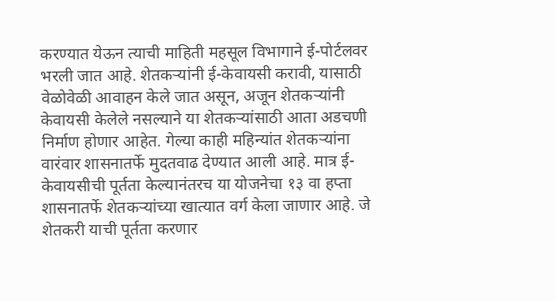करण्यात येऊन त्याची माहिती महसूल विभागाने ई-पोर्टलवर भरली जात आहे. शेतकऱ्यांनी ई-केवायसी करावी, यासाठी वेळोवेळी आवाहन केले जात असून, अजून शेतकऱ्यांनी केवायसी केलेले नसल्याने या शेतकऱ्यांसाठी आता अडचणी निर्माण होणार आहेत. गेल्या काही महिन्यांत शेतकऱ्यांना वारंवार शासनातर्फे मुदतवाढ देण्यात आली आहे. मात्र ई-केवायसीची पूर्तता केल्यानंतरच या योजनेचा १३ वा हप्ता शासनातर्फे शेतकऱ्यांच्या खात्यात वर्ग केला जाणार आहे. जे शेतकरी याची पूर्तता करणार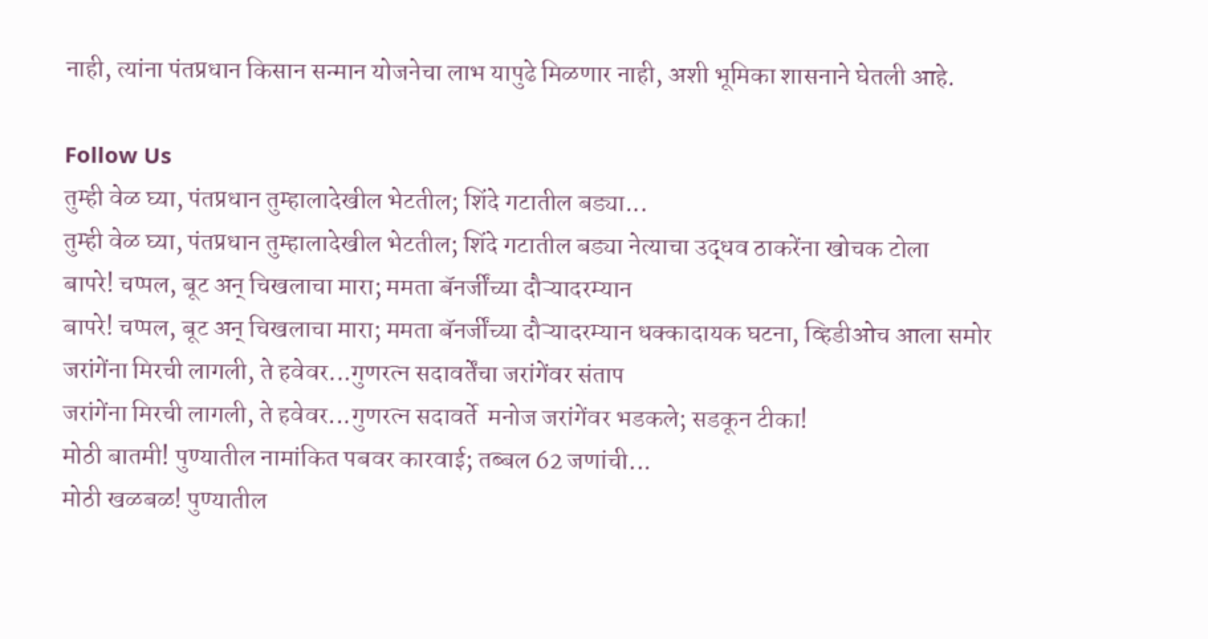नाही, त्यांना पंतप्रधान किसान सन्मान योजनेचा लाभ यापुढे मिळणार नाही, अशी भूमिका शासनाने घेतली आहे.

Follow Us
तुम्ही वेळ घ्या, पंतप्रधान तुम्हालादेखील भेटतील; शिंदे गटातील बड्या...
तुम्ही वेळ घ्या, पंतप्रधान तुम्हालादेखील भेटतील; शिंदे गटातील बड्या नेत्याचा उद्धव ठाकरेंना खोचक टोला
बापरे! चप्पल, बूट अन् चिखलाचा मारा; ममता बॅनर्जींच्या दौऱ्यादरम्यान
बापरे! चप्पल, बूट अन् चिखलाचा मारा; ममता बॅनर्जींच्या दौऱ्यादरम्यान धक्कादायक घटना, व्हिडीओच आला समोर
जरांगेंना मिरची लागली, ते हवेवर...गुणरत्न सदावर्तेंचा जरांगेंवर संताप
जरांगेंना मिरची लागली, ते हवेवर...गुणरत्न सदावर्ते  मनोज जरांगेंवर भडकले; सडकून टीका!
मोठी बातमी! पुण्यातील नामांकित पबवर कारवाई; तब्बल 62 जणांची...
मोठी खळबळ! पुण्यातील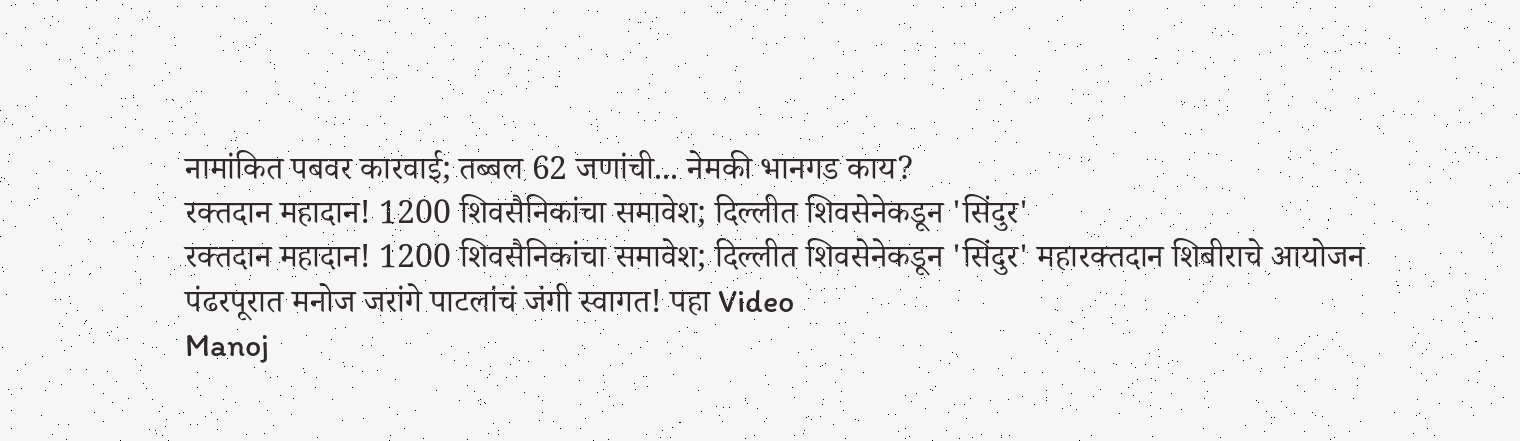नामांकित पबवर कारवाई; तब्बल 62 जणांची... नेमकी भानगड काय?
रक्तदान महादान! 1200 शिवसैनिकांचा समावेश; दिल्लीत शिवसेनेकडून 'सिंदुर'
रक्तदान महादान! 1200 शिवसैनिकांचा समावेश; दिल्लीत शिवसेनेकडून 'सिंदुर' महारक्तदान शिबीराचे आयोजन
पंढरपूरात मनोज जरांगे पाटलांचं जंगी स्वागत! पहा Video
Manoj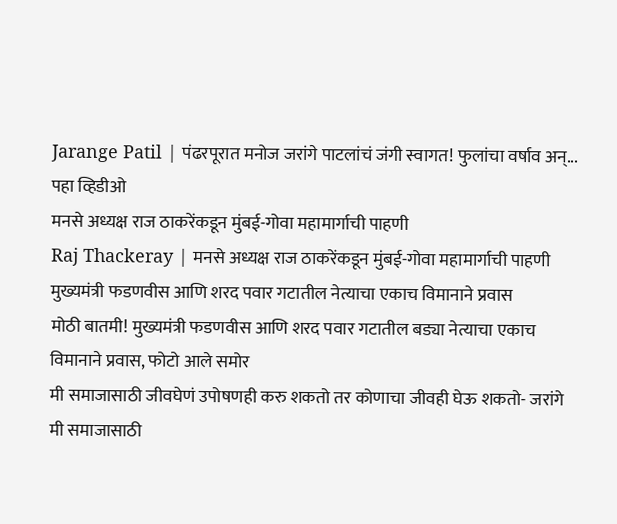Jarange Patil | पंढरपूरात मनोज जरांगे पाटलांचं जंगी स्वागत! फुलांचा वर्षाव अन्... पहा व्हिडीओ
मनसे अध्यक्ष राज ठाकरेंकडून मुंबई-गोवा महामार्गाची पाहणी
Raj Thackeray | मनसे अध्यक्ष राज ठाकरेंकडून मुंबई-गोवा महामार्गाची पाहणी
मुख्यमंत्री फडणवीस आणि शरद पवार गटातील नेत्याचा एकाच विमानाने प्रवास
मोठी बातमी! मुख्यमंत्री फडणवीस आणि शरद पवार गटातील बड्या नेत्याचा एकाच विमानाने प्रवास, फोटो आले समोर
मी समाजासाठी जीवघेणं उपोषणही करु शकतो तर कोणाचा जीवही घेऊ शकतो- जरांगे
मी समाजासाठी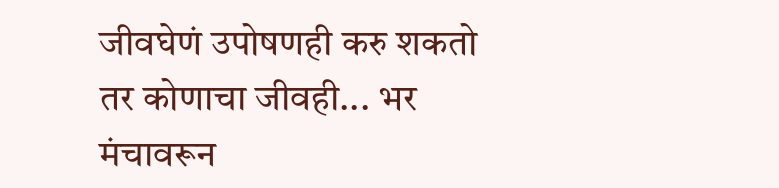जीवघेणं उपोषणही करु शकतो तर कोणाचा जीवही... भर मंचावरून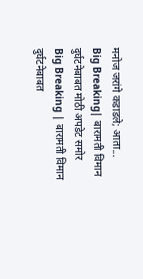मनोज जरांगे कडाडले; आता...
Big Breaking| बारामती विमान दुर्घटनेबाबत मोठी अपडेट समोर
Big Breaking | बारामती विमान दुर्घटनेबाबत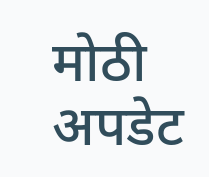मोठी अपडेट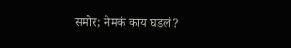समोर; नेमकं काय घडलं?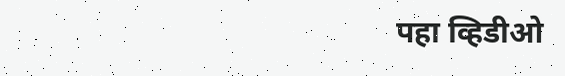पहा व्हिडीओ